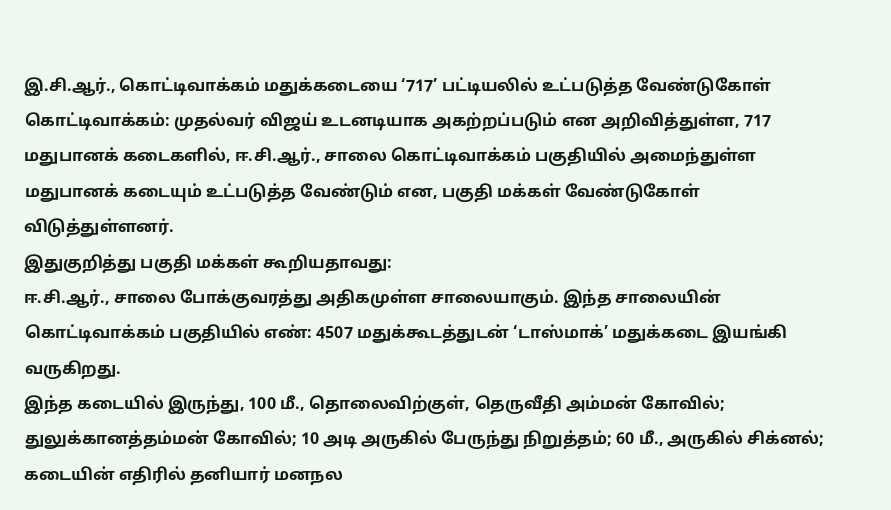இ.சி.ஆர்., கொட்டிவாக்கம் மதுக்கடையை ‘717’ பட்டியலில் உட்படுத்த வேண்டுகோள்
கொட்டிவாக்கம்: முதல்வர் விஜய் உடனடியாக அகற்றப்படும் என அறிவித்துள்ள, 717 மதுபானக் கடைகளில், ஈ.சி.ஆர்., சாலை கொட்டிவாக்கம் பகுதியில் அமைந்துள்ள மதுபானக் கடையும் உட்படுத்த வேண்டும் என, பகுதி மக்கள் வேண்டுகோள் விடுத்துள்ளனர்.
இதுகுறித்து பகுதி மக்கள் கூறியதாவது:
ஈ.சி.ஆர்., சாலை போக்குவரத்து அதிகமுள்ள சாலையாகும். இந்த சாலையின் கொட்டிவாக்கம் பகுதியில் எண்: 4507 மதுக்கூடத்துடன் ‘டாஸ்மாக்’ மதுக்கடை இயங்கி வருகிறது.
இந்த கடையில் இருந்து, 100 மீ., தொலைவிற்குள், தெருவீதி அம்மன் கோவில்; துலுக்கானத்தம்மன் கோவில்; 10 அடி அருகில் பேருந்து நிறுத்தம்; 60 மீ., அருகில் சிக்னல்; கடையின் எதிரில் தனியார் மனநல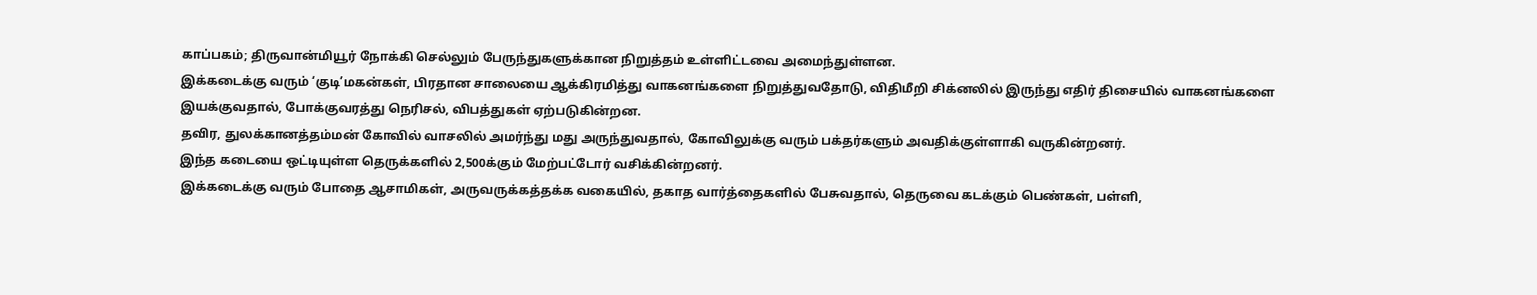காப்பகம்; திருவான்மியூர் நோக்கி செல்லும் பேருந்துகளுக்கான நிறுத்தம் உள்ளிட்டவை அமைந்துள்ளன.
இக்கடைக்கு வரும் ‘குடி’மகன்கள், பிரதான சாலையை ஆக்கிரமித்து வாகனங்களை நிறுத்துவதோடு, விதிமீறி சிக்னலில் இருந்து எதிர் திசையில் வாகனங்களை இயக்குவதால், போக்குவரத்து நெரிசல், விபத்துகள் ஏற்படுகின்றன.
தவிர, துலக்கானத்தம்மன் கோவில் வாசலில் அமர்ந்து மது அருந்துவதால், கோவிலுக்கு வரும் பக்தர்களும் அவதிக்குள்ளாகி வருகின்றனர்.
இந்த கடையை ஒட்டியுள்ள தெருக்களில் 2,500க்கும் மேற்பட்டோர் வசிக்கின்றனர்.
இக்கடைக்கு வரும் போதை ஆசாமிகள், அருவருக்கத்தக்க வகையில், தகாத வார்த்தைகளில் பேசுவதால், தெருவை கடக்கும் பெண்கள், பள்ளி,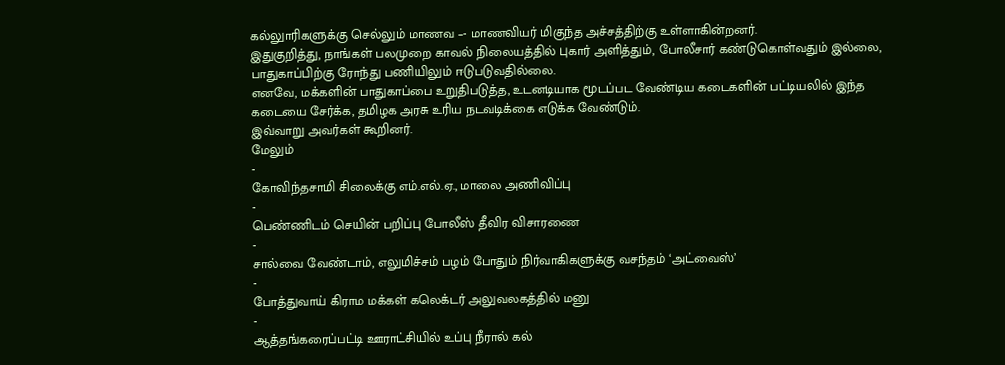கல்லுாரிகளுக்கு செல்லும் மாணவ –- மாணவியர் மிகுந்த அச்சத்திற்கு உள்ளாகின்றனர்.
இதுகுறித்து, நாங்கள் பலமுறை காவல் நிலையத்தில் புகார் அளித்தும், போலீசார் கண்டுகொள்வதும் இல்லை, பாதுகாப்பிற்கு ரோந்து பணியிலும் ஈடுபடுவதில்லை.
எனவே, மக்களின் பாதுகாப்பை உறுதிபடுத்த, உடனடியாக மூடப்பட வேண்டிய கடைகளின் பட்டியலில் இந்த கடையை சேர்க்க, தமிழக அரசு உரிய நடவடிக்கை எடுக்க வேண்டும்.
இவ்வாறு அவர்கள் கூறினர்.
மேலும்
-
கோவிந்தசாமி சிலைக்கு எம்.எல்.ஏ., மாலை அணிவிப்பு
-
பெண்ணிடம் செயின் பறிப்பு போலீஸ் தீவிர விசாரணை
-
சால்வை வேண்டாம், எலுமிச்சம் பழம் போதும் நிர்வாகிகளுக்கு வசந்தம் ‘அட்வைஸ்’
-
போத்துவாய் கிராம மக்கள் கலெக்டர் அலுவலகத்தில் மனு
-
ஆத்தங்கரைப்பட்டி ஊராட்சியில் உப்பு நீரால் கல்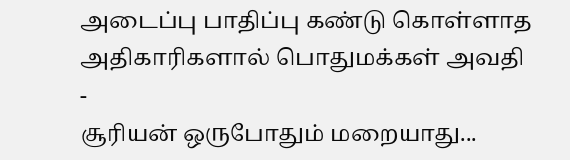அடைப்பு பாதிப்பு கண்டு கொள்ளாத அதிகாரிகளால் பொதுமக்கள் அவதி
-
சூரியன் ஒருபோதும் மறையாது...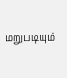மறுபடியும்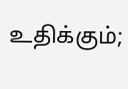உதிக்கும்;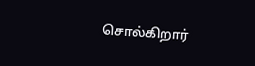சொல்கிறார்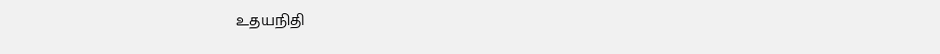உதயநிதி